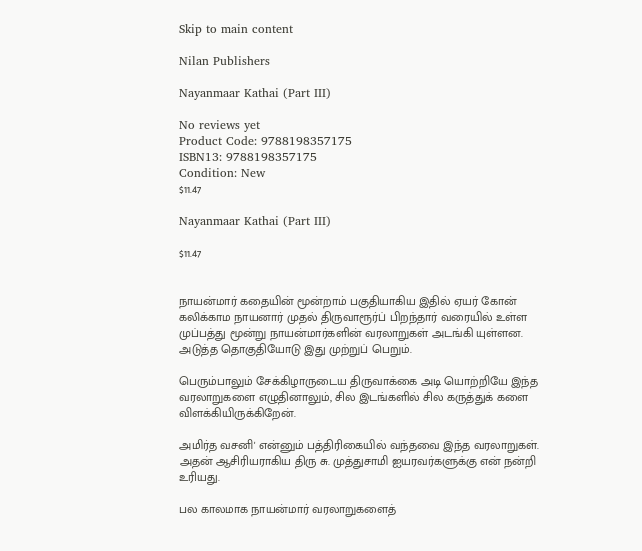Skip to main content

Nilan Publishers

Nayanmaar Kathai (Part III)

No reviews yet
Product Code: 9788198357175
ISBN13: 9788198357175
Condition: New
$11.47

Nayanmaar Kathai (Part III)

$11.47


நாயன்மார் கதையின் மூன்றாம் பகுதியாகிய இதில் ஏயர் கோன் கலிக்காம நாயனார் முதல் திருவாரூர்ப் பிறந்தார் வரையில் உள்ள முப்பத்து மூன்று நாயன்மார்களின் வரலாறுகள் அடங்கி யுள்ளன. அடுத்த தொகுதியோடு இது முற்றுப் பெறும்.

பெரும்பாலும் சேக்கிழாருடைய திருவாக்கை அடி யொற்றியே இந்த வரலாறுகளை எழுதினாலும், சில இடங்களில் சில கருத்துக் களை விளக்கியிருக்கிறேன்.

அமிர்த வசனி' என்னும் பத்திரிகையில் வந்தவை இந்த வரலாறுகள். அதன் ஆசிரியராகிய திரு சு. முத்துசாமி ஐயரவர்களுக்கு என் நன்றி உரியது.

பல காலமாக நாயன்மார் வரலாறுகளைத்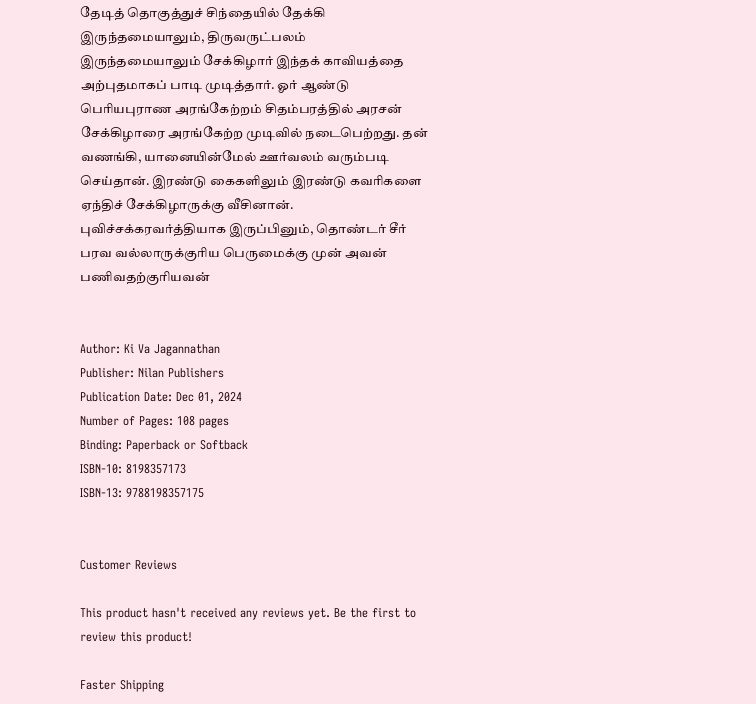தேடித் தொகுத்துச் சிந்தையில் தேக்கி இருந்தமையாலும், திருவருட்பலம் இருந்தமையாலும் சேக்கிழார் இந்தக் காவியத்தை அற்புதமாகப் பாடி முடித்தார். ஓர் ஆண்டு பெரியபுராண அரங்கேற்றம் சிதம்பரத்தில் அரசன் சேக்கிழாரை அரங்கேற்ற முடிவில் நடைபெற்றது. தன் வணங்கி, யானையின்மேல் ஊர்வலம் வரும்படி செய்தான். இரண்டு கைகளிலும் இரண்டு கவரிகளை ஏந்திச் சேக்கிழாருக்கு வீசினான். புவிச்சக்கரவர்த்தியாக இருப்பினும், தொண்டர் சீர் பரவ வல்லாருக்குரிய பெருமைக்கு முன் அவன் பணிவதற்குரியவன்


Author: Ki Va Jagannathan
Publisher: Nilan Publishers
Publication Date: Dec 01, 2024
Number of Pages: 108 pages
Binding: Paperback or Softback
ISBN-10: 8198357173
ISBN-13: 9788198357175


Customer Reviews

This product hasn't received any reviews yet. Be the first to review this product!

Faster Shipping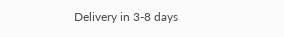Delivery in 3-8 days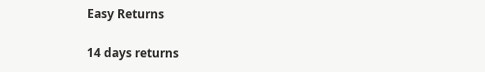Easy Returns

14 days returns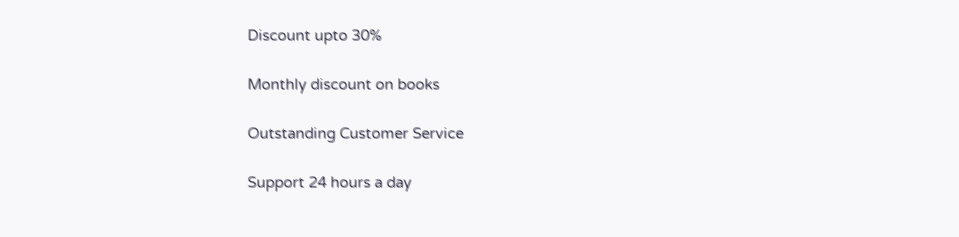Discount upto 30%

Monthly discount on books

Outstanding Customer Service

Support 24 hours a day